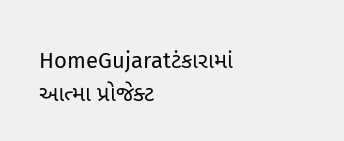HomeGujaratટંકારામાં આત્મા પ્રોજેક્ટ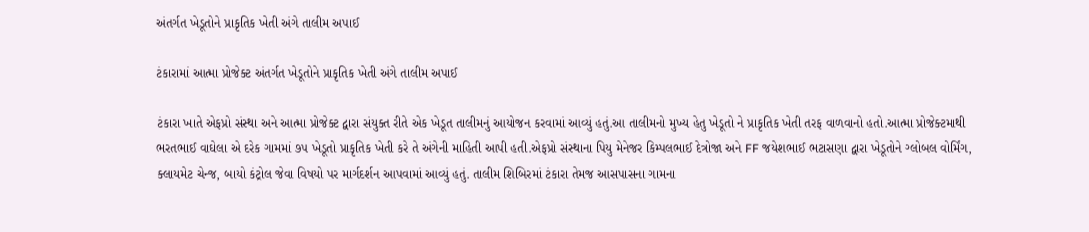અંતર્ગત ખેડૂતોને પ્રાકૃતિક ખેતી અંગે તાલીમ અપાઈ

ટંકારામાં આત્મા પ્રોજેક્ટ અંતર્ગત ખેડૂતોને પ્રાકૃતિક ખેતી અંગે તાલીમ અપાઈ

ટંકારા ખાતે એફપ્રો સંસ્થા અને આત્મા પ્રોજેક્ટ દ્વારા સંયુક્ત રીતે એક ખેડૂત તાલીમનું આયોજન કરવામાં આવ્યું હતું.આ તાલીમનો મુખ્ય હેતુ ખેડૂતો ને પ્રાકૃતિક ખેતી તરફ વાળવાનો હતો.આત્મા પ્રોજેક્ટમાથી ભરતભાઈ વાઘેલા એ દરેક ગામમાં ૭૫ ખેડૂતો પ્રાકૃતિક ખેતી કરે તે અંગેની માહિતી આપી હતી.એફપ્રો સંસ્થાના પિયુ મેનેજર કિમ્પલભાઈ દેત્રોજા અને FF જયેશભાઈ ભટાસણા દ્વારા ખેડૂતોને ગ્લોબલ વોર્મિંગ, ક્લાયમેટ ચેન્જ, બાયો કંટ્રોલ જેવા વિષયો પર માર્ગદર્શન આપવામાં આવ્યું હતું. તાલીમ શિબિરમાં ટંકારા તેમજ આસપાસના ગામના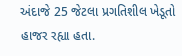અંદાજે 25 જેટલા પ્રગતિશીલ ખેડૂતો હાજર રહ્યા હતા.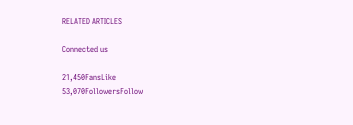RELATED ARTICLES

Connected us

21,450FansLike
53,070FollowersFollow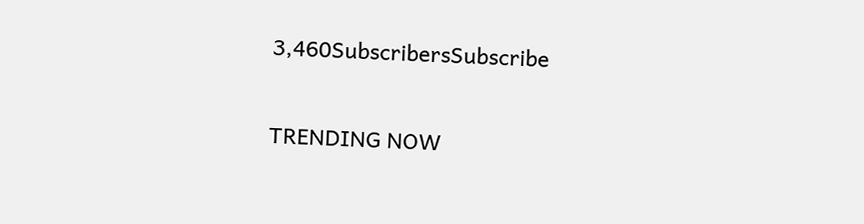3,460SubscribersSubscribe

TRENDING NOW